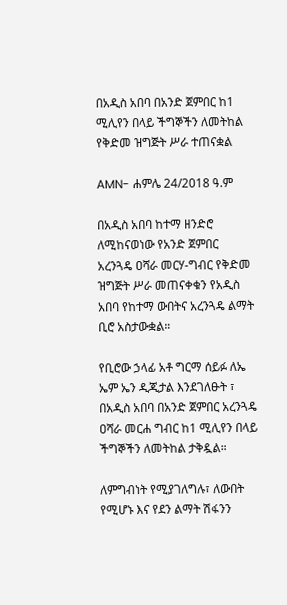በአዲስ አበባ በአንድ ጀምበር ከ1 ሚሊየን በላይ ችግኞችን ለመትከል የቅድመ ዝግጅት ሥራ ተጠናቋል

AMN- ሐምሌ 24/2018 ዓ.ም

በአዲስ አበባ ከተማ ዘንድሮ ለሚከናወነው የአንድ ጀምበር አረንጓዴ ዐሻራ መርሃ-ግብር የቅድመ ዝግጅት ሥራ መጠናቀቁን የአዲስ አበባ የከተማ ውበትና አረንጓዴ ልማት ቢሮ አስታውቋል።

የቢሮው ኃላፊ አቶ ግርማ ሰይፉ ለኤ ኤም ኤን ዲጂታል እንደገለፁት ፣ በአዲስ አበባ በአንድ ጀምበር አረንጓዴ ዐሻራ መርሐ ግብር ከ1 ሚሊየን በላይ ችግኞችን ለመትከል ታቅዷል።

ለምግብነት የሚያገለግሉ፣ ለውበት የሚሆኑ እና የደን ልማት ሽፋንን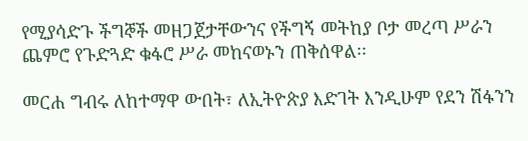የሚያሳድጉ ችግኞች መዘጋጀታቸውንና የችግኝ መትከያ ቦታ መረጣ ሥራን ጨምሮ የጉድጓድ ቁፋሮ ሥራ መከናወኑን ጠቅሰዋል፡፡

መርሐ ግብሩ ለከተማዋ ውበት፣ ለኢትዮጵያ እድገት እንዲሁም የደን ሽፋንን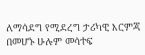ለማሳደግ የሚደረግ ታሪካዊ እርምጃ በመሆኑ ሁሉም መሳተፍ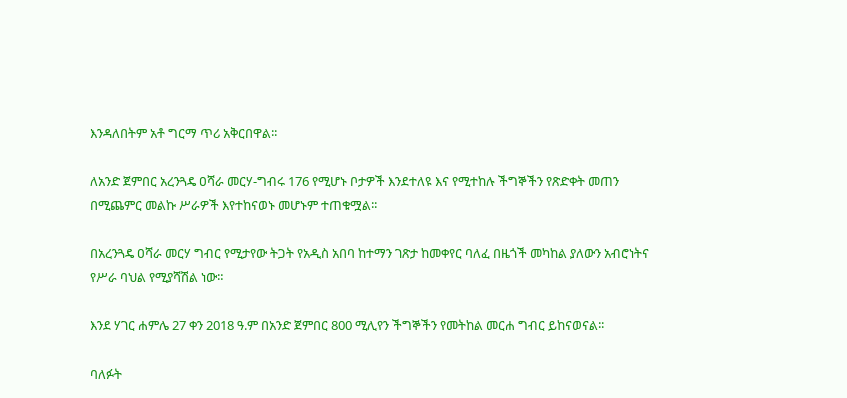እንዳለበትም አቶ ግርማ ጥሪ አቅርበዋል፡፡

ለአንድ ጀምበር አረንጓዴ ዐሻራ መርሃ-ግብሩ 176 የሚሆኑ ቦታዎች እንደተለዩ እና የሚተከሉ ችግኞችን የጽድቀት መጠን በሚጨምር መልኩ ሥራዎች እየተከናወኑ መሆኑም ተጠቁሟል፡፡

በአረንጓዴ ዐሻራ መርሃ ግብር የሚታየው ትጋት የአዲስ አበባ ከተማን ገጽታ ከመቀየር ባለፈ በዜጎች መካከል ያለውን አብሮነትና የሥራ ባህል የሚያሻሽል ነው።

እንደ ሃገር ሐምሌ 27 ቀን 2018 ዓ.ም በአንድ ጀምበር 800 ሚሊየን ችግኞችን የመትከል መርሐ ግብር ይከናወናል፡፡

ባለፉት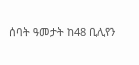ሰባት ዓመታት ከ48 ቢሊየን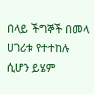በላይ ችግኞች በመላ ሀገሪቱ የተተከሉ ሲሆን ይሄም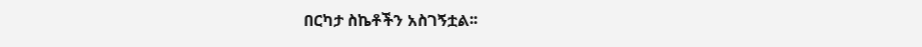በርካታ ስኬቶችን አስገኝቷል፡፡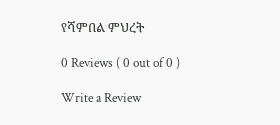የሻምበል ምህረት

0 Reviews ( 0 out of 0 )

Write a Review